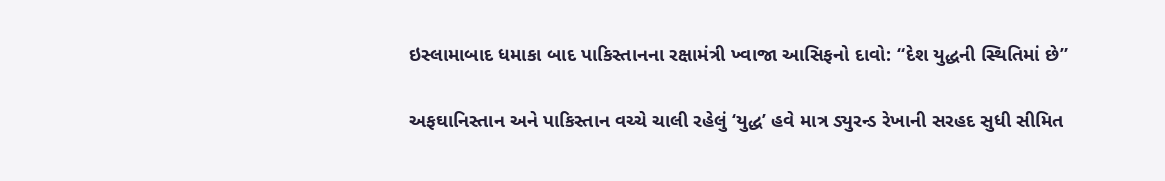ઇસ્લામાબાદ ધમાકા બાદ પાકિસ્તાનના રક્ષામંત્રી ખ્વાજા આસિફનો દાવો: “દેશ યુદ્ધની સ્થિતિમાં છે”

અફઘાનિસ્તાન અને પાકિસ્તાન વચ્ચે ચાલી રહેલું ‘યુદ્ધ’ હવે માત્ર ડ્યુરન્ડ રેખાની સરહદ સુધી સીમિત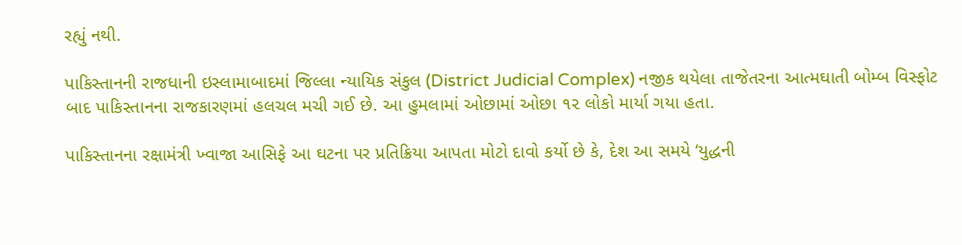રહ્યું નથી.

પાકિસ્તાનની રાજધાની ઇસ્લામાબાદમાં જિલ્લા ન્યાયિક સંકુલ (District Judicial Complex) નજીક થયેલા તાજેતરના આત્મઘાતી બોમ્બ વિસ્ફોટ બાદ પાકિસ્તાનના રાજકારણમાં હલચલ મચી ગઈ છે. આ હુમલામાં ઓછામાં ઓછા ૧૨ લોકો માર્યા ગયા હતા.

પાકિસ્તાનના રક્ષામંત્રી ખ્વાજા આસિફે આ ઘટના પર પ્રતિક્રિયા આપતા મોટો દાવો કર્યો છે કે, દેશ આ સમયે ‘યુદ્ધની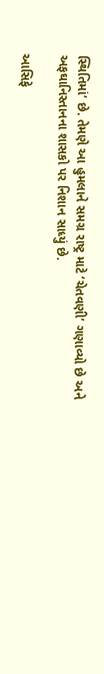સ્થિતિમાં’ છે. તેમણે આ હુમલાને સમગ્ર રાષ્ટ્ર માટે ‘ચેતવણી’ ગણાવ્યો છે અને અફઘાનિસ્તાનના શાસકો પર નિશાન સાધ્યું છે.

આસિફે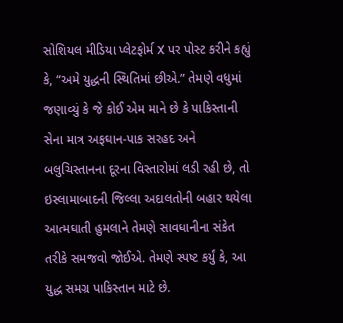સોશિયલ મીડિયા પ્લેટફોર્મ X પર પોસ્ટ કરીને કહ્યું કે, “અમે યુદ્ધની સ્થિતિમાં છીએ.” તેમણે વધુમાં જણાવ્યું કે જે કોઈ એમ માને છે કે પાકિસ્તાની સેના માત્ર અફઘાન-પાક સરહદ અને બલુચિસ્તાનના દૂરના વિસ્તારોમાં લડી રહી છે, તો ઇસ્લામાબાદની જિલ્લા અદાલતોની બહાર થયેલા આત્મઘાતી હુમલાને તેમણે સાવધાનીના સંકેત તરીકે સમજવો જોઈએ. તેમણે સ્પષ્ટ કર્યું કે, આ યુદ્ધ સમગ્ર પાકિસ્તાન માટે છે.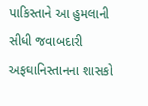પાકિસ્તાને આ હુમલાની સીધી જવાબદારી અફઘાનિસ્તાનના શાસકો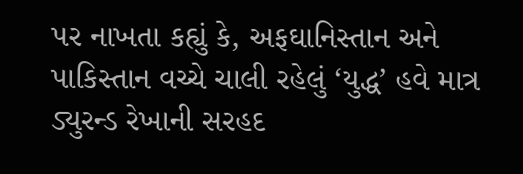પર નાખતા કહ્યું કે, અફઘાનિસ્તાન અને પાકિસ્તાન વચ્ચે ચાલી રહેલું ‘યુદ્ધ’ હવે માત્ર ડ્યુરન્ડ રેખાની સરહદ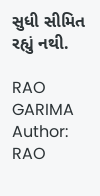સુધી સીમિત રહ્યું નથી.

RAO GARIMA
Author: RAO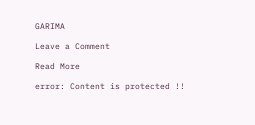GARIMA

Leave a Comment

Read More

error: Content is protected !!